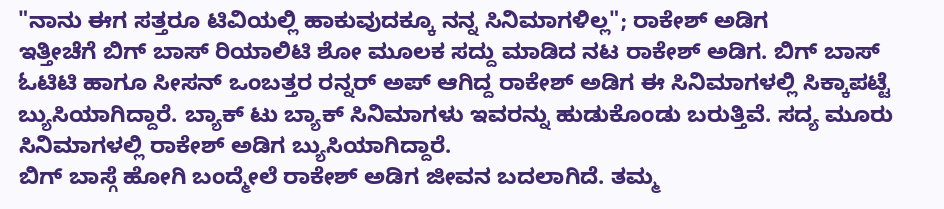"ನಾನು ಈಗ ಸತ್ತರೂ ಟಿವಿಯಲ್ಲಿ ಹಾಕುವುದಕ್ಕೂ ನನ್ನ ಸಿನಿಮಾಗಳಿಲ್ಲ"; ರಾಕೇಶ್ ಅಡಿಗ
ಇತ್ತೀಚೆಗೆ ಬಿಗ್ ಬಾಸ್ ರಿಯಾಲಿಟಿ ಶೋ ಮೂಲಕ ಸದ್ದು ಮಾಡಿದ ನಟ ರಾಕೇಶ್ ಅಡಿಗ. ಬಿಗ್ ಬಾಸ್ ಓಟಿಟಿ ಹಾಗೂ ಸೀಸನ್ ಒಂಬತ್ತರ ರನ್ನರ್ ಅಪ್ ಆಗಿದ್ದ ರಾಕೇಶ್ ಅಡಿಗ ಈ ಸಿನಿಮಾಗಳಲ್ಲಿ ಸಿಕ್ಕಾಪಟ್ಟೆ ಬ್ಯುಸಿಯಾಗಿದ್ದಾರೆ. ಬ್ಯಾಕ್ ಟು ಬ್ಯಾಕ್ ಸಿನಿಮಾಗಳು ಇವರನ್ನು ಹುಡುಕೊಂಡು ಬರುತ್ತಿವೆ. ಸದ್ಯ ಮೂರು ಸಿನಿಮಾಗಳಲ್ಲಿ ರಾಕೇಶ್ ಅಡಿಗ ಬ್ಯುಸಿಯಾಗಿದ್ದಾರೆ.
ಬಿಗ್ ಬಾಸ್ಗೆ ಹೋಗಿ ಬಂದ್ಮೇಲೆ ರಾಕೇಶ್ ಅಡಿಗ ಜೀವನ ಬದಲಾಗಿದೆ. ತಮ್ಮ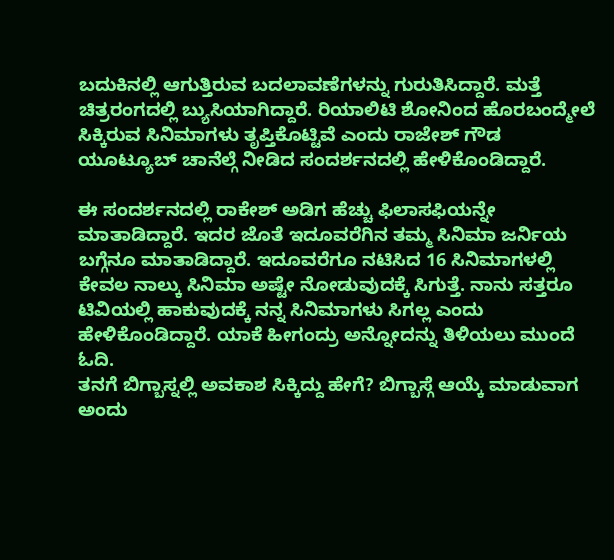ಬದುಕಿನಲ್ಲಿ ಆಗುತ್ತಿರುವ ಬದಲಾವಣೆಗಳನ್ನು ಗುರುತಿಸಿದ್ದಾರೆ. ಮತ್ತೆ ಚಿತ್ರರಂಗದಲ್ಲಿ ಬ್ಯುಸಿಯಾಗಿದ್ದಾರೆ. ರಿಯಾಲಿಟಿ ಶೋನಿಂದ ಹೊರಬಂದ್ಮೇಲೆ ಸಿಕ್ಕಿರುವ ಸಿನಿಮಾಗಳು ತೃಪ್ತಿಕೊಟ್ಟಿವೆ ಎಂದು ರಾಜೇಶ್ ಗೌಡ ಯೂಟ್ಯೂಬ್ ಚಾನೆಲ್ಗೆ ನೀಡಿದ ಸಂದರ್ಶನದಲ್ಲಿ ಹೇಳಿಕೊಂಡಿದ್ದಾರೆ.

ಈ ಸಂದರ್ಶನದಲ್ಲಿ ರಾಕೇಶ್ ಅಡಿಗ ಹೆಚ್ಚು ಫಿಲಾಸಫಿಯನ್ನೇ ಮಾತಾಡಿದ್ದಾರೆ. ಇದರ ಜೊತೆ ಇದೂವರೆಗಿನ ತಮ್ಮ ಸಿನಿಮಾ ಜರ್ನಿಯ ಬಗ್ಗೆನೂ ಮಾತಾಡಿದ್ದಾರೆ. ಇದೂವರೆಗೂ ನಟಿಸಿದ 16 ಸಿನಿಮಾಗಳಲ್ಲಿ ಕೇವಲ ನಾಲ್ಕು ಸಿನಿಮಾ ಅಷ್ಟೇ ನೋಡುವುದಕ್ಕೆ ಸಿಗುತ್ತೆ. ನಾನು ಸತ್ತರೂ ಟಿವಿಯಲ್ಲಿ ಹಾಕುವುದಕ್ಕೆ ನನ್ನ ಸಿನಿಮಾಗಳು ಸಿಗಲ್ಲ ಎಂದು ಹೇಳಿಕೊಂಡಿದ್ದಾರೆ. ಯಾಕೆ ಹೀಗಂದ್ರು ಅನ್ನೋದನ್ನು ತಿಳಿಯಲು ಮುಂದೆ ಓದಿ.
ತನಗೆ ಬಿಗ್ಬಾಸ್ನಲ್ಲಿ ಅವಕಾಶ ಸಿಕ್ಕಿದ್ದು ಹೇಗೆ? ಬಿಗ್ಬಾಸ್ಗೆ ಆಯ್ಕೆ ಮಾಡುವಾಗ ಅಂದು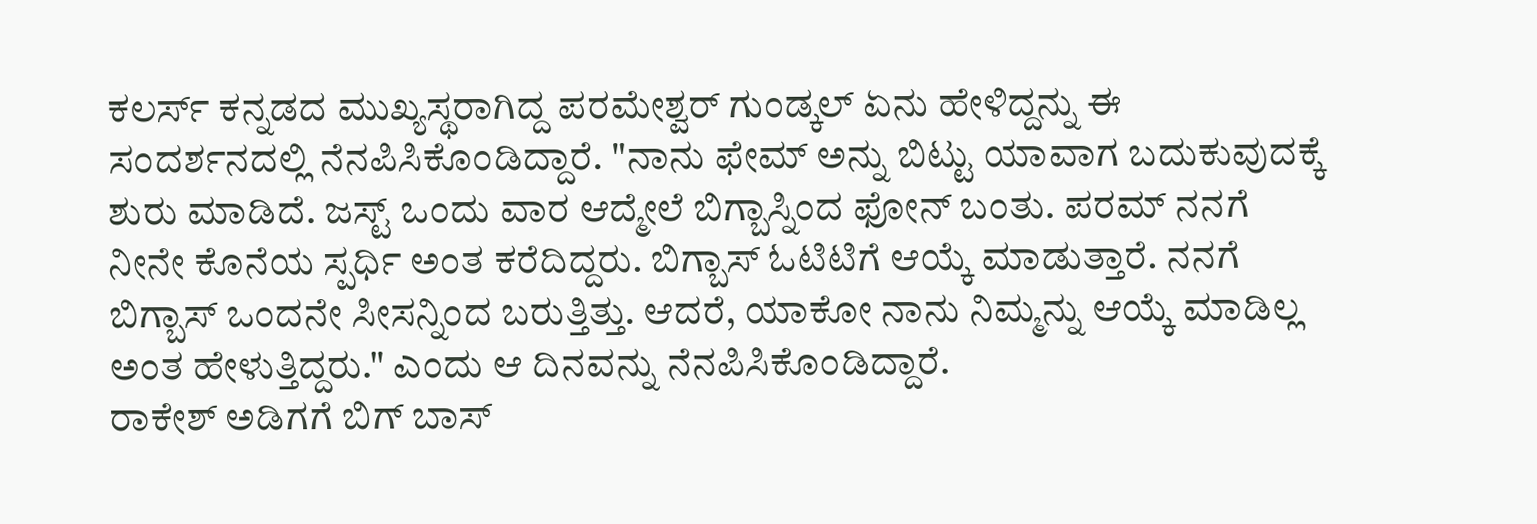ಕಲರ್ಸ್ ಕನ್ನಡದ ಮುಖ್ಯಸ್ಥರಾಗಿದ್ದ ಪರಮೇಶ್ವರ್ ಗುಂಡ್ಕಲ್ ಏನು ಹೇಳಿದ್ದನ್ನು ಈ ಸಂದರ್ಶನದಲ್ಲಿ ನೆನಪಿಸಿಕೊಂಡಿದ್ದಾರೆ. "ನಾನು ಫೇಮ್ ಅನ್ನು ಬಿಟ್ಟು ಯಾವಾಗ ಬದುಕುವುದಕ್ಕೆ ಶುರು ಮಾಡಿದೆ. ಜಸ್ಟ್ ಒಂದು ವಾರ ಆದ್ಮೇಲೆ ಬಿಗ್ಬಾಸ್ನಿಂದ ಫೋನ್ ಬಂತು. ಪರಮ್ ನನಗೆ ನೀನೇ ಕೊನೆಯ ಸ್ಪರ್ಧಿ ಅಂತ ಕರೆದಿದ್ದರು. ಬಿಗ್ಬಾಸ್ ಓಟಿಟಿಗೆ ಆಯ್ಕೆ ಮಾಡುತ್ತಾರೆ. ನನಗೆ ಬಿಗ್ಬಾಸ್ ಒಂದನೇ ಸೀಸನ್ನಿಂದ ಬರುತ್ತಿತ್ತು. ಆದರೆ, ಯಾಕೋ ನಾನು ನಿಮ್ಮನ್ನು ಆಯ್ಕೆ ಮಾಡಿಲ್ಲ ಅಂತ ಹೇಳುತ್ತಿದ್ದರು." ಎಂದು ಆ ದಿನವನ್ನು ನೆನಪಿಸಿಕೊಂಡಿದ್ದಾರೆ.
ರಾಕೇಶ್ ಅಡಿಗಗೆ ಬಿಗ್ ಬಾಸ್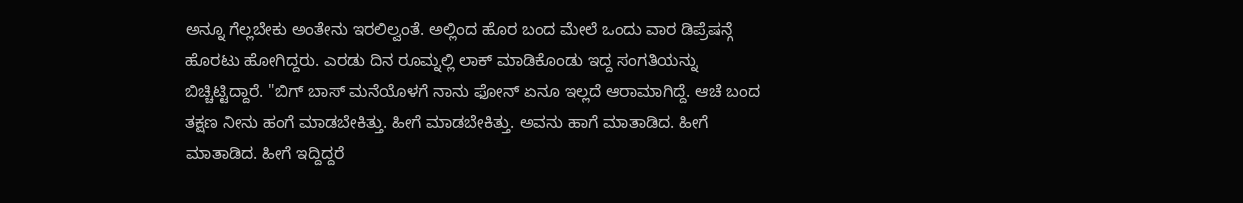ಅನ್ನೂ ಗೆಲ್ಲಬೇಕು ಅಂತೇನು ಇರಲಿಲ್ವಂತೆ. ಅಲ್ಲಿಂದ ಹೊರ ಬಂದ ಮೇಲೆ ಒಂದು ವಾರ ಡಿಪ್ರೆಷನ್ಗೆ ಹೊರಟು ಹೋಗಿದ್ದರು. ಎರಡು ದಿನ ರೂಮ್ನಲ್ಲಿ ಲಾಕ್ ಮಾಡಿಕೊಂಡು ಇದ್ದ ಸಂಗತಿಯನ್ನು ಬಿಚ್ಚಿಟ್ಟಿದ್ದಾರೆ. "ಬಿಗ್ ಬಾಸ್ ಮನೆಯೊಳಗೆ ನಾನು ಫೋನ್ ಏನೂ ಇಲ್ಲದೆ ಆರಾಮಾಗಿದ್ದೆ. ಆಚೆ ಬಂದ ತಕ್ಷಣ ನೀನು ಹಂಗೆ ಮಾಡಬೇಕಿತ್ತು. ಹೀಗೆ ಮಾಡಬೇಕಿತ್ತು. ಅವನು ಹಾಗೆ ಮಾತಾಡಿದ. ಹೀಗೆ ಮಾತಾಡಿದ. ಹೀಗೆ ಇದ್ದಿದ್ದರೆ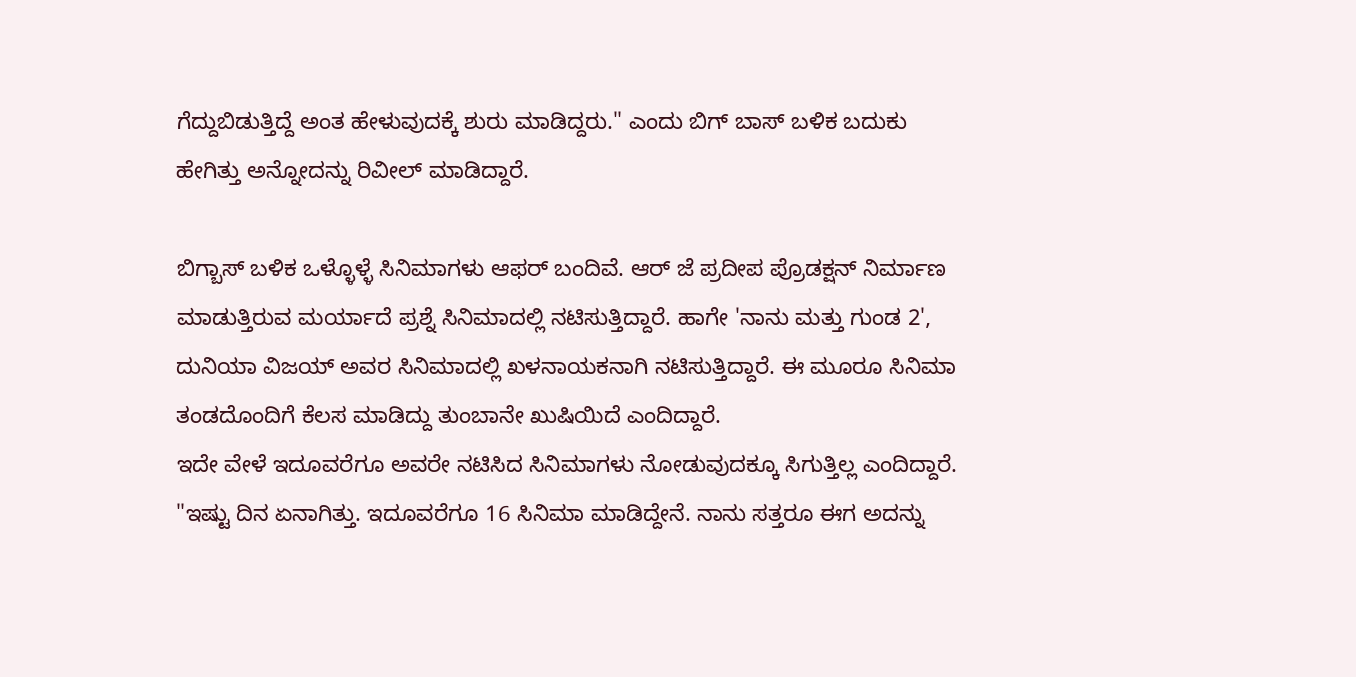ಗೆದ್ದುಬಿಡುತ್ತಿದ್ದೆ ಅಂತ ಹೇಳುವುದಕ್ಕೆ ಶುರು ಮಾಡಿದ್ದರು." ಎಂದು ಬಿಗ್ ಬಾಸ್ ಬಳಿಕ ಬದುಕು ಹೇಗಿತ್ತು ಅನ್ನೋದನ್ನು ರಿವೀಲ್ ಮಾಡಿದ್ದಾರೆ.

ಬಿಗ್ಬಾಸ್ ಬಳಿಕ ಒಳ್ಳೊಳ್ಳೆ ಸಿನಿಮಾಗಳು ಆಫರ್ ಬಂದಿವೆ. ಆರ್ ಜೆ ಪ್ರದೀಪ ಪ್ರೊಡಕ್ಷನ್ ನಿರ್ಮಾಣ ಮಾಡುತ್ತಿರುವ ಮರ್ಯಾದೆ ಪ್ರಶ್ನೆ ಸಿನಿಮಾದಲ್ಲಿ ನಟಿಸುತ್ತಿದ್ದಾರೆ. ಹಾಗೇ 'ನಾನು ಮತ್ತು ಗುಂಡ 2', ದುನಿಯಾ ವಿಜಯ್ ಅವರ ಸಿನಿಮಾದಲ್ಲಿ ಖಳನಾಯಕನಾಗಿ ನಟಿಸುತ್ತಿದ್ದಾರೆ. ಈ ಮೂರೂ ಸಿನಿಮಾ ತಂಡದೊಂದಿಗೆ ಕೆಲಸ ಮಾಡಿದ್ದು ತುಂಬಾನೇ ಖುಷಿಯಿದೆ ಎಂದಿದ್ದಾರೆ.
ಇದೇ ವೇಳೆ ಇದೂವರೆಗೂ ಅವರೇ ನಟಿಸಿದ ಸಿನಿಮಾಗಳು ನೋಡುವುದಕ್ಕೂ ಸಿಗುತ್ತಿಲ್ಲ ಎಂದಿದ್ದಾರೆ. "ಇಷ್ಟು ದಿನ ಏನಾಗಿತ್ತು. ಇದೂವರೆಗೂ 16 ಸಿನಿಮಾ ಮಾಡಿದ್ದೇನೆ. ನಾನು ಸತ್ತರೂ ಈಗ ಅದನ್ನು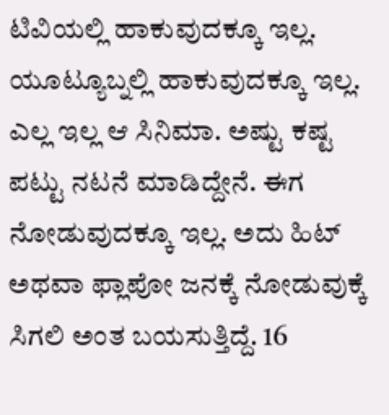ಟಿವಿಯಲ್ಲಿ ಹಾಕುವುದಕ್ಕೂ ಇಲ್ಲ. ಯೂಟ್ಯೂಬ್ನಲ್ಲಿ ಹಾಕುವುದಕ್ಕೂ ಇಲ್ಲ. ಎಲ್ಲ ಇಲ್ಲ ಆ ಸಿನಿಮಾ. ಅಷ್ಟು ಕಷ್ಟ ಪಟ್ಟು ನಟನೆ ಮಾಡಿದ್ದೇನೆ. ಈಗ ನೋಡುವುದಕ್ಕೂ ಇಲ್ಲ. ಅದು ಹಿಟ್ ಅಥವಾ ಫ್ಲಾಪೋ ಜನಕ್ಕೆ ನೋಡುವುಕ್ಕೆ ಸಿಗಲಿ ಅಂತ ಬಯಸುತ್ತಿದ್ದೆ. 16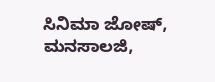ಸಿನಿಮಾ ಜೋಷ್, ಮನಸಾಲಜಿ,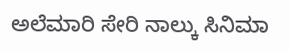ಅಲೆಮಾರಿ ಸೇರಿ ನಾಲ್ಕು ಸಿನಿಮಾ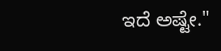ಇದೆ ಅಷ್ಟೇ."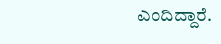ಎಂದಿದ್ದಾರೆ.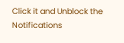Click it and Unblock the Notifications